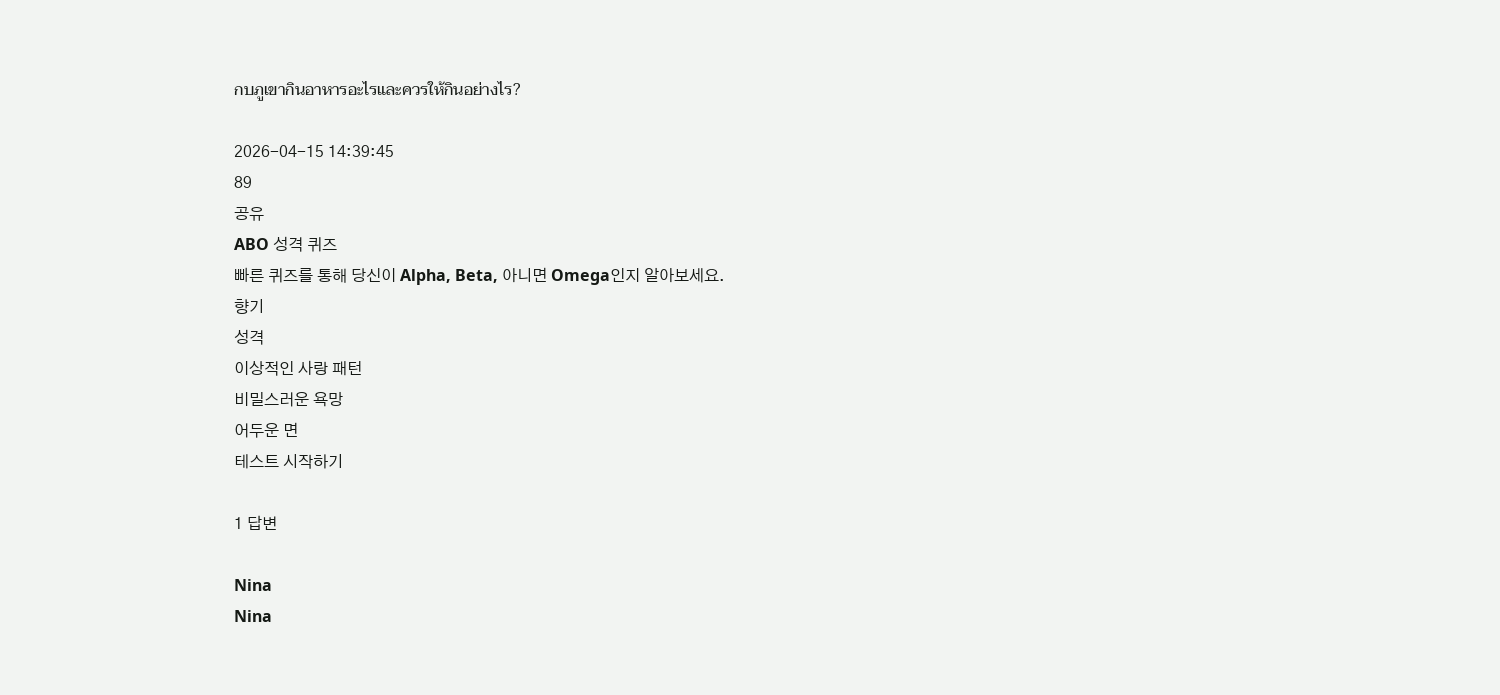กบภูเขากินอาหารอะไรและควรให้กินอย่างไร?

2026-04-15 14:39:45
89
공유
ABO 성격 퀴즈
빠른 퀴즈를 통해 당신이 Alpha, Beta, 아니면 Omega인지 알아보세요.
향기
성격
이상적인 사랑 패턴
비밀스러운 욕망
어두운 면
테스트 시작하기

1 답변

Nina
Nina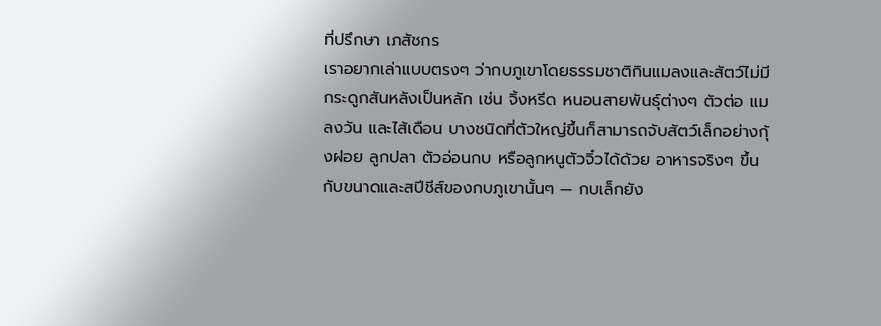ที่ปรึกษา เภสัชกร
เราอยากเล่าแบบตรงๆ ว่ากบภูเขาโดยธรรมชาติกินแมลงและสัตว์ไม่มีกระดูกสันหลังเป็นหลัก เช่น จิ้งหรีด หนอนสายพันธุ์ต่างๆ ตัวต่อ แมลงวัน และไส้เดือน บางชนิดที่ตัวใหญ่ขึ้นก็สามารถจับสัตว์เล็กอย่างกุ้งฝอย ลูกปลา ตัวอ่อนกบ หรือลูกหนูตัวจิ๋วได้ด้วย อาหารจริงๆ ขึ้นกับขนาดและสปีชีส์ของกบภูเขานั้นๆ — กบเล็กยัง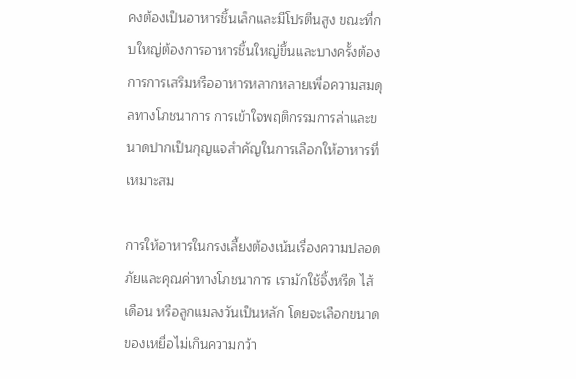คงต้องเป็นอาหารชิ้นเล็กและมีโปรตีนสูง ขณะที่กบใหญ่ต้องการอาหารชิ้นใหญ่ขึ้นและบางครั้งต้องการการเสริมหรืออาหารหลากหลายเพื่อความสมดุลทางโภชนาการ การเข้าใจพฤติกรรมการล่าและขนาดปากเป็นกุญแจสำคัญในการเลือกให้อาหารที่เหมาะสม

การให้อาหารในกรงเลี้ยงต้องเน้นเรื่องความปลอดภัยและคุณค่าทางโภชนาการ เรามักใช้จิ้งหรีด ไส้เดือน หรือลูกแมลงวันเป็นหลัก โดยจะเลือกขนาดของเหยื่อไม่เกินความกว้า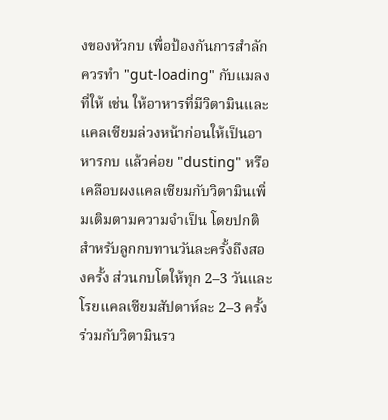งของหัวกบ เพื่อป้องกันการสำลัก ควรทำ "gut-loading" กับแมลงที่ให้ เช่น ให้อาหารที่มีวิตามินและแคลเซียมล่วงหน้าก่อนให้เป็นอาหารกบ แล้วค่อย "dusting" หรือเคลือบผงแคลเซียมกับวิตามินเพิ่มเติมตามความจำเป็น โดยปกติสำหรับลูกกบทานวันละครั้งถึงสองครั้ง ส่วนกบโตให้ทุก 2–3 วันและโรยแคลเซียมสัปดาห์ละ 2–3 ครั้ง ร่วมกับวิตามินรว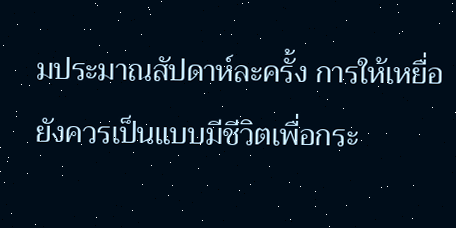มประมาณสัปดาห์ละครั้ง การให้เหยื่อยังควรเป็นแบบมีชีวิตเพื่อกระ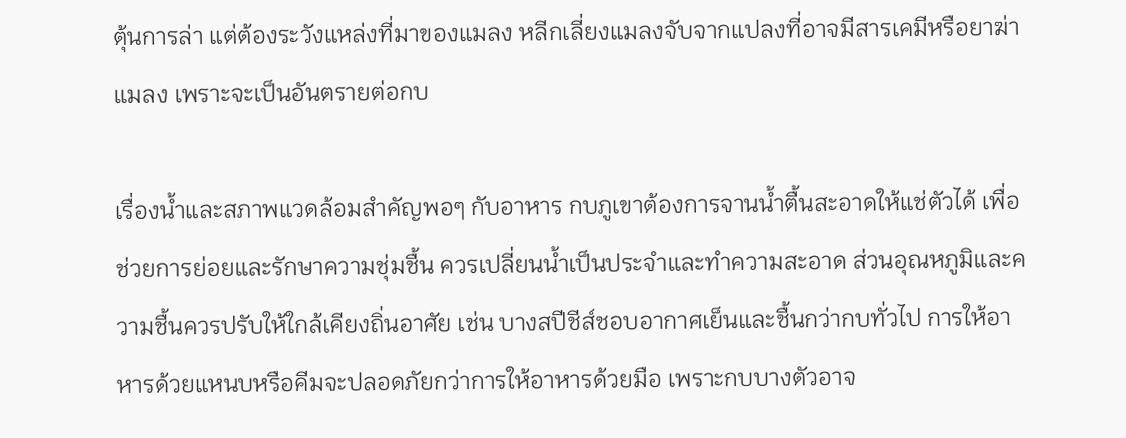ตุ้นการล่า แต่ต้องระวังแหล่งที่มาของแมลง หลีกเลี่ยงแมลงจับจากแปลงที่อาจมีสารเคมีหรือยาฆ่าแมลง เพราะจะเป็นอันตรายต่อกบ

เรื่องน้ำและสภาพแวดล้อมสำคัญพอๆ กับอาหาร กบภูเขาต้องการจานน้ำตื้นสะอาดให้แช่ตัวได้ เพื่อช่วยการย่อยและรักษาความชุ่มชื้น ควรเปลี่ยนน้ำเป็นประจำและทำความสะอาด ส่วนอุณหภูมิและความชื้นควรปรับให้ใกล้เคียงถิ่นอาศัย เช่น บางสปีชีส์ชอบอากาศเย็นและชื้นกว่ากบทั่วไป การให้อาหารด้วยแหนบหรือคีมจะปลอดภัยกว่าการให้อาหารด้วยมือ เพราะกบบางตัวอาจ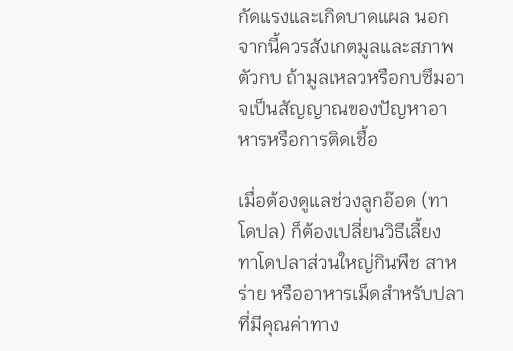กัดแรงและเกิดบาดแผล นอกจากนี้ควรสังเกตมูลและสภาพตัวกบ ถ้ามูลเหลวหรือกบซึมอาจเป็นสัญญาณของปัญหาอาหารหรือการติดเชื้อ

เมื่อต้องดูแลช่วงลูกอ๊อด (ทาโดปล) ก็ต้องเปลี่ยนวิธีเลี้ยง ทาโดปลาส่วนใหญ่กินพืช สาหร่าย หรืออาหารเม็ดสำหรับปลาที่มีคุณค่าทาง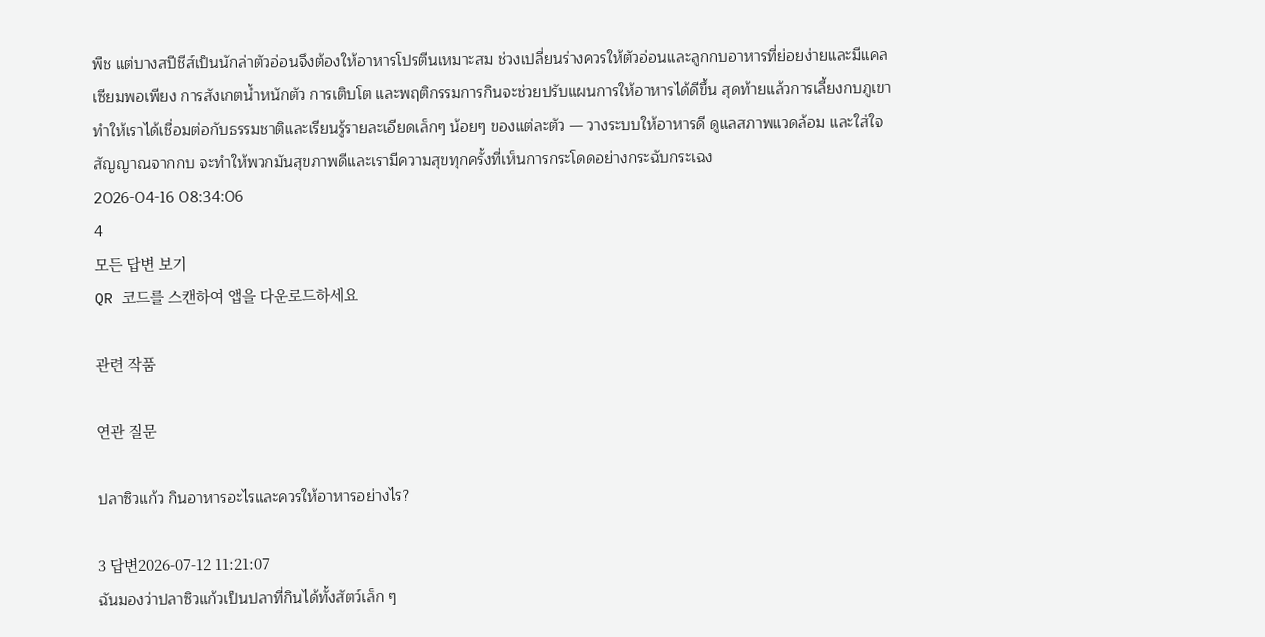พืช แต่บางสปีชีส์เป็นนักล่าตัวอ่อนจึงต้องให้อาหารโปรตีนเหมาะสม ช่วงเปลี่ยนร่างควรให้ตัวอ่อนและลูกกบอาหารที่ย่อยง่ายและมีแคลเซียมพอเพียง การสังเกตน้ำหนักตัว การเติบโต และพฤติกรรมการกินจะช่วยปรับแผนการให้อาหารได้ดีขึ้น สุดท้ายแล้วการเลี้ยงกบภูเขาทำให้เราได้เชื่อมต่อกับธรรมชาติและเรียนรู้รายละเอียดเล็กๆ น้อยๆ ของแต่ละตัว — วางระบบให้อาหารดี ดูแลสภาพแวดล้อม และใส่ใจสัญญาณจากกบ จะทำให้พวกมันสุขภาพดีและเรามีความสุขทุกครั้งที่เห็นการกระโดดอย่างกระฉับกระเฉง
2026-04-16 08:34:06
4
모든 답변 보기
QR 코드를 스캔하여 앱을 다운로드하세요

관련 작품

연관 질문

ปลาซิวแก้ว กินอาหารอะไรและควรให้อาหารอย่างไร?

3 답변2026-07-12 11:21:07
ฉันมองว่าปลาซิวแก้วเป็นปลาที่กินได้ทั้งสัตว์เล็ก ๆ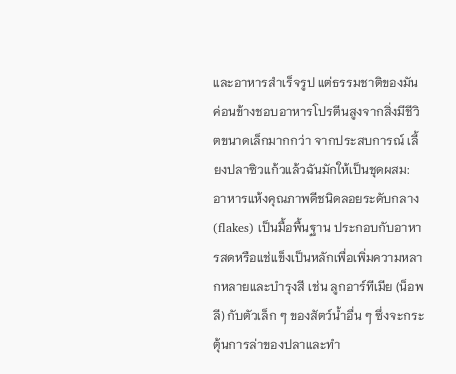และอาหารสำเร็จรูป แต่ธรรมชาติของมันค่อนข้างชอบอาหารโปรตีนสูงจากสิ่งมีชีวิตขนาดเล็กมากกว่า จากประสบการณ์ เลี้ยงปลาซิวแก้วแล้วฉันมักให้เป็นชุดผสม: อาหารแห้งคุณภาพดีชนิดลอยระดับกลาง (flakes) เป็นมื้อพื้นฐาน ประกอบกับอาหารสดหรือแช่แข็งเป็นหลักเพื่อเพิ่มความหลากหลายและบำรุงสี เช่น ลูกอาร์ทีเมีย (น็อพลี) กับตัวเล็ก ๆ ของสัตว์น้ำอื่น ๆ ซึ่งจะกระตุ้นการล่าของปลาและทำ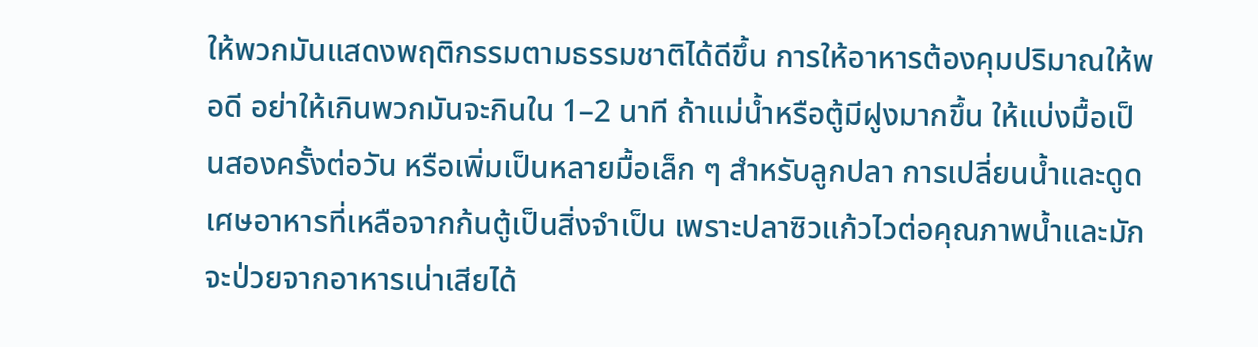ให้พวกมันแสดงพฤติกรรมตามธรรมชาติได้ดีขึ้น การให้อาหารต้องคุมปริมาณให้พอดี อย่าให้เกินพวกมันจะกินใน 1–2 นาที ถ้าแม่น้ำหรือตู้มีฝูงมากขึ้น ให้แบ่งมื้อเป็นสองครั้งต่อวัน หรือเพิ่มเป็นหลายมื้อเล็ก ๆ สำหรับลูกปลา การเปลี่ยนน้ำและดูดเศษอาหารที่เหลือจากก้นตู้เป็นสิ่งจำเป็น เพราะปลาซิวแก้วไวต่อคุณภาพน้ำและมักจะป่วยจากอาหารเน่าเสียได้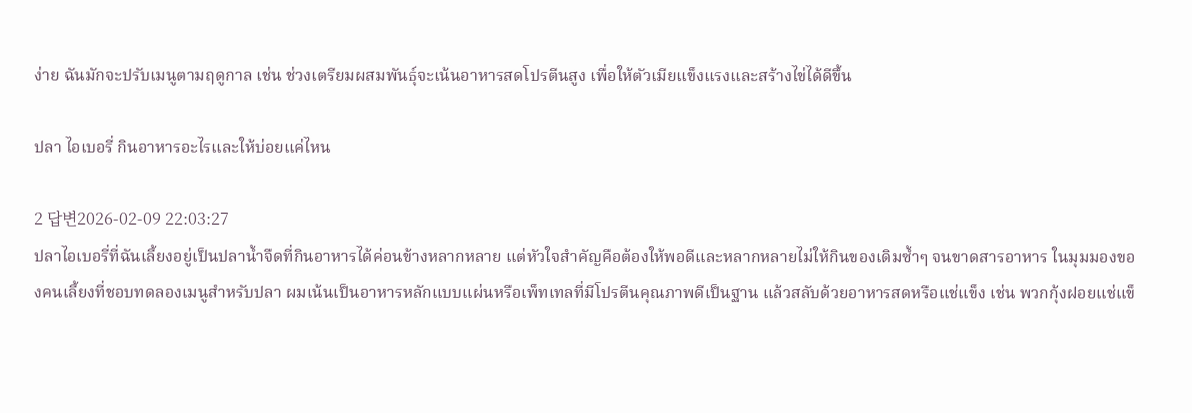ง่าย ฉันมักจะปรับเมนูตามฤดูกาล เช่น ช่วงเตรียมผสมพันธุ์จะเน้นอาหารสดโปรตีนสูง เพื่อให้ตัวเมียแข็งแรงและสร้างไข่ได้ดีขึ้น

ปลา ไอเบอรี่ กินอาหารอะไรและให้บ่อยแค่ไหน

2 답변2026-02-09 22:03:27
ปลาไอเบอรี่ที่ฉันเลี้ยงอยู่เป็นปลาน้ำจืดที่กินอาหารได้ค่อนข้างหลากหลาย แต่หัวใจสำคัญคือต้องให้พอดีและหลากหลายไม่ให้กินของเดิมซ้ำๆ จนขาดสารอาหาร ในมุมมองของคนเลี้ยงที่ชอบทดลองเมนูสำหรับปลา ผมเน้นเป็นอาหารหลักแบบแผ่นหรือเพ็ทเทลที่มีโปรตีนคุณภาพดีเป็นฐาน แล้วสลับด้วยอาหารสดหรือแช่แข็ง เช่น พวกกุ้งฝอยแช่แข็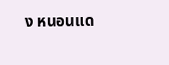ง หนอนแด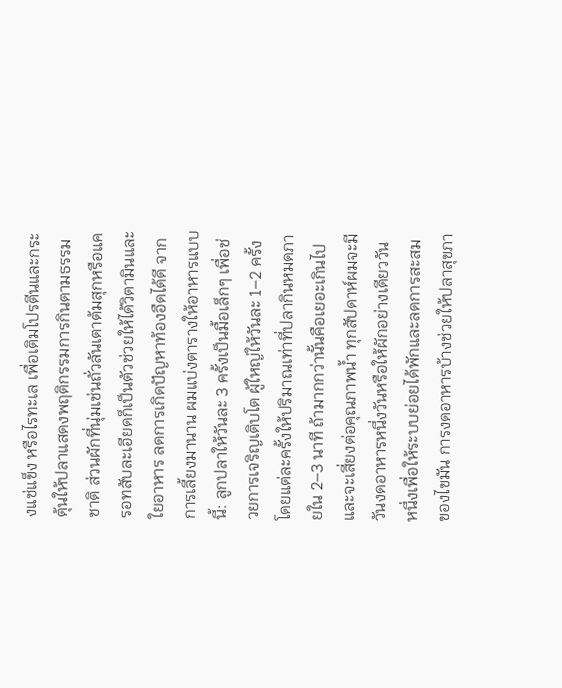งแช่แข็ง หรือไรทะเล เพื่อเติมโปรตีนและกระตุ้นให้ปลาแสดงพฤติกรรมการกินตามธรรมชาติ ส่วนผักที่นุ่มเช่นถั่วลันเตาต้มสุกหรือแครอทสับละเอียดก็เป็นตัวช่วยให้ได้วิตามินและใยอาหาร ลดการเกิดปัญหาท้องอืดได้ดี จากการเลี้ยงมานาน ผมแบ่งตารางให้อาหารแบบนี้: ลูกปลาให้วันละ 3 ครั้งเป็นมื้อเล็กๆ เพื่อช่วยการเจริญเติบโต ผู้ใหญ่ให้วันละ 1–2 ครั้ง โดยแต่ละครั้งให้ปริมาณเท่าที่ปลากินหมดภายใน 2–3 นาที ถ้ามากกว่านั้นคือเยอะเกินไปและจะเสี่ยงต่อคุณภาพน้ำ ทุกสัปดาห์ผมจะมีวันงดอาหารหนึ่งวันหรือให้ผักอย่างเดียววันหนึ่งเพื่อให้ระบบย่อยได้พักและลดการสะสมของไขมัน การงดอาหารบ้างช่วยให้ปลาสุขภา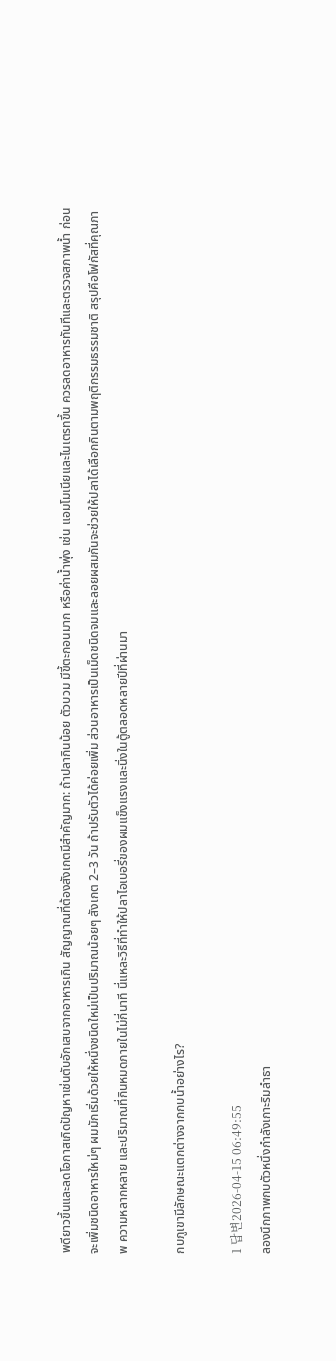พดียาวขึ้นและลดโอกาสเกิดปัญหาเช่นตับอักเสบจากอาหารเกิน สัญญาณที่ต้องสังเกตมีสำคัญมาก: ถ้าปลากินน้อย ตัวบวม มีขี้ตะกอนมาก หรือค่าน้ำพุ่ง เช่น แอมโมเนียและไนเตรทขึ้น ควรลดอาหารทันทีและตรวจสภาพน้ำ ก่อนจะเพิ่มชนิดอาหารใหม่ๆ ผมมักเริ่มด้วยให้หนึ่งชนิดใหม่เป็นปริมาณน้อยๆ สังเกต 2–3 วัน ถ้าปรับตัวได้ค่อยเพิ่ม ส่วนอาหารเป็นเม็ดชนิดจมและลอยผสมกันจะช่วยให้ปลาได้เลือกกินตามพฤติกรรมธรรมชาติ สรุปคือโฟกัสที่คุณภาพ ความหลากหลาย และปริมาณที่กินหมดภายในไม่กี่นาที นี่แหละวิธีที่ทำให้ปลาไอเบอรี่ของผมแข็งแรงและนิ่งในตู้ตลอดหลายปีที่ผ่านมา

กบภูเขามีลักษณะแตกต่างจากกบน้ำอย่างไร?

1 답변2026-04-15 06:49:55
ลองนึกภาพกบตัวหนึ่งกำลังเกาะริมลำธา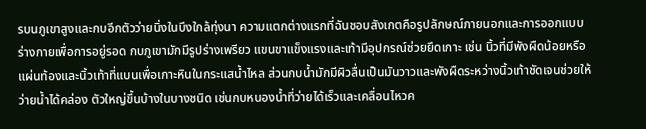รบนภูเขาสูงและกบอีกตัวว่ายนิ่งในบึงใกล้ทุ่งนา ความแตกต่างแรกที่ฉันชอบสังเกตคือรูปลักษณ์ภายนอกและการออกแบบร่างกายเพื่อการอยู่รอด กบภูเขามักมีรูปร่างเพรียว แขนขาแข็งแรงและเท้ามีอุปกรณ์ช่วยยึดเกาะ เช่น นิ้วที่มีพังผืดน้อยหรือแผ่นท้องและนิ้วเท้าที่แบนเพื่อเกาะหินในกระแสน้ำไหล ส่วนกบน้ำมักมีผิวลื่นเป็นมันวาวและพังผืดระหว่างนิ้วเท้าชัดเจนช่วยให้ว่ายน้ำได้คล่อง ตัวใหญ่ขึ้นบ้างในบางชนิด เช่นกบหนองน้ำที่ว่ายได้เร็วและเคลื่อนไหวค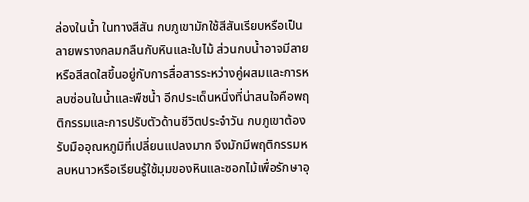ล่องในน้ำ ในทางสีสัน กบภูเขามักใช้สีสันเรียบหรือเป็นลายพรางกลมกลืนกับหินและใบไม้ ส่วนกบน้ำอาจมีลายหรือสีสดใสขึ้นอยู่กับการสื่อสารระหว่างคู่ผสมและการหลบซ่อนในน้ำและพืชน้ำ อีกประเด็นหนึ่งที่น่าสนใจคือพฤติกรรมและการปรับตัวด้านชีวิตประจำวัน กบภูเขาต้องรับมืออุณหภูมิที่เปลี่ยนแปลงมาก จึงมักมีพฤติกรรมหลบหนาวหรือเรียนรู้ใช้มุมของหินและซอกไม้เพื่อรักษาอุ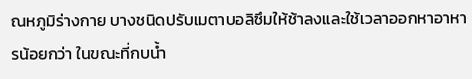ณหภูมิร่างกาย บางชนิดปรับเมตาบอลิซึมให้ช้าลงและใช้เวลาออกหาอาหารน้อยกว่า ในขณะที่กบน้ำ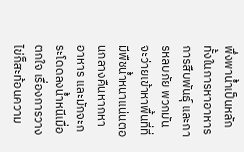พึ่งพาน้ำเป็นหลักทั้งในการหาอาหาร การสืบพันธุ์ และการหลบภัย พวกมันจะว่ายเข้าหาพื้นที่ที่มีพืชน้ำหนาแน่นตอนกลางคืนหากหาอาหาร และมักจะกระโดดลงน้ำหนีเมื่อตกใจ เรื่องการวางไข่ก็สะท้อนความ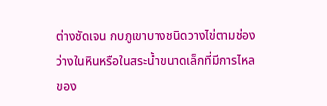ต่างชัดเจน กบภูเขาบางชนิดวางไข่ตามช่องว่างในหินหรือในสระน้ำขนาดเล็กที่มีการไหลของ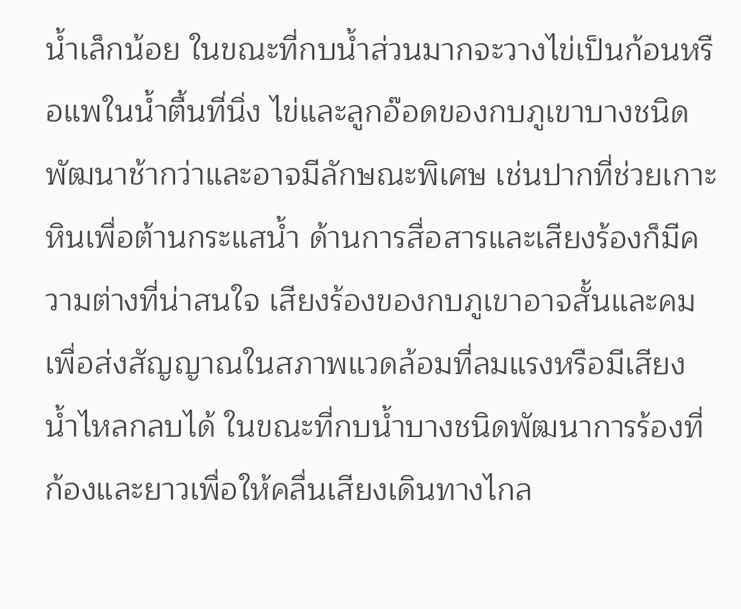น้ำเล็กน้อย ในขณะที่กบน้ำส่วนมากจะวางไข่เป็นก้อนหรือแพในน้ำตื้นที่นิ่ง ไข่และลูกอ๊อดของกบภูเขาบางชนิดพัฒนาช้ากว่าและอาจมีลักษณะพิเศษ เช่นปากที่ช่วยเกาะหินเพื่อต้านกระแสน้ำ ด้านการสื่อสารและเสียงร้องก็มีความต่างที่น่าสนใจ เสียงร้องของกบภูเขาอาจสั้นและคม เพื่อส่งสัญญาณในสภาพแวดล้อมที่ลมแรงหรือมีเสียงน้ำไหลกลบได้ ในขณะที่กบน้ำบางชนิดพัฒนาการร้องที่ก้องและยาวเพื่อให้คลื่นเสียงเดินทางไกล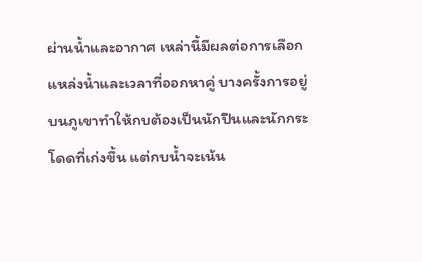ผ่านน้ำและอากาศ เหล่านี้มีผลต่อการเลือกแหล่งน้ำและเวลาที่ออกหาคู่ บางครั้งการอยู่บนภูเขาทำให้กบต้องเป็นนักปีนและนักกระโดดที่เก่งขึ้น แต่กบน้ำจะเน้น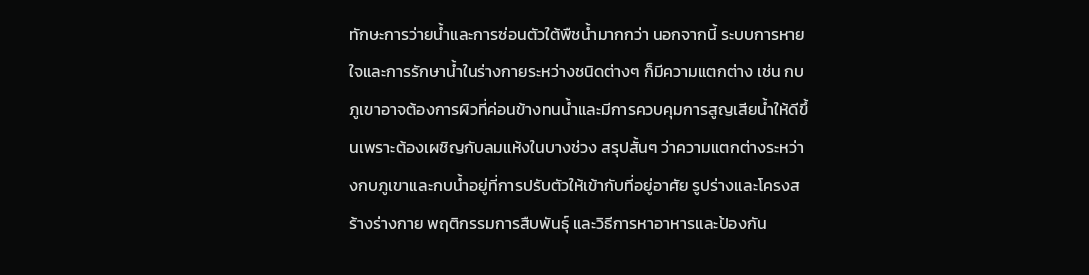ทักษะการว่ายน้ำและการซ่อนตัวใต้พืชน้ำมากกว่า นอกจากนี้ ระบบการหายใจและการรักษาน้ำในร่างกายระหว่างชนิดต่างๆ ก็มีความแตกต่าง เช่น กบภูเขาอาจต้องการผิวที่ค่อนข้างทนน้ำและมีการควบคุมการสูญเสียน้ำให้ดีขึ้นเพราะต้องเผชิญกับลมแห้งในบางช่วง สรุปสั้นๆ ว่าความแตกต่างระหว่างกบภูเขาและกบน้ำอยู่ที่การปรับตัวให้เข้ากับที่อยู่อาศัย รูปร่างและโครงสร้างร่างกาย พฤติกรรมการสืบพันธุ์ และวิธีการหาอาหารและป้องกัน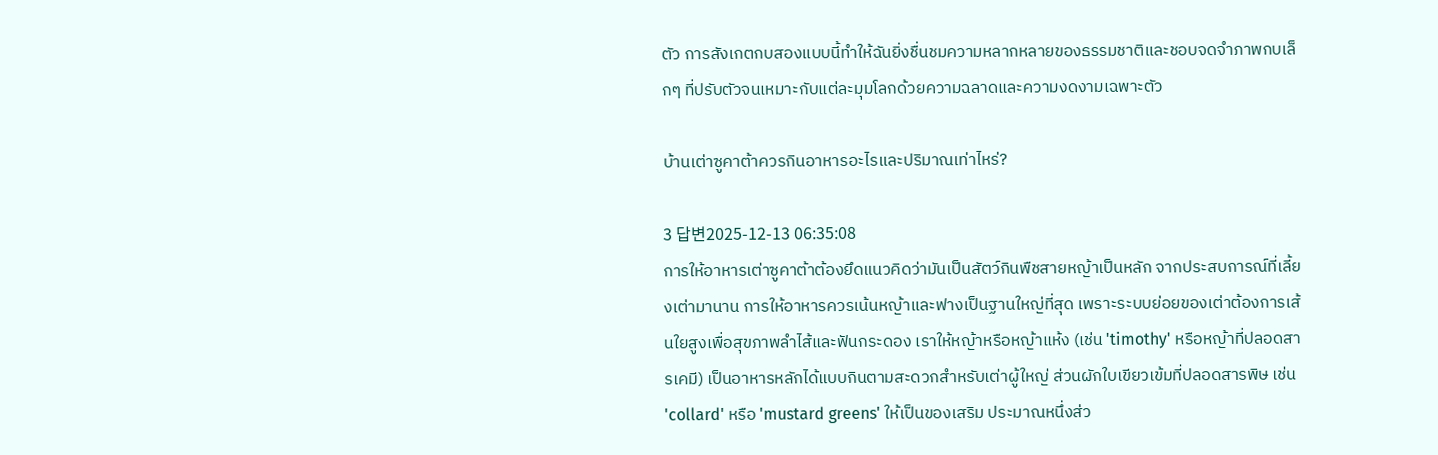ตัว การสังเกตกบสองแบบนี้ทำให้ฉันยิ่งชื่นชมความหลากหลายของธรรมชาติและชอบจดจำภาพกบเล็กๆ ที่ปรับตัวจนเหมาะกับแต่ละมุมโลกด้วยความฉลาดและความงดงามเฉพาะตัว

บ้านเต่าซูคาต้าควรกินอาหารอะไรและปริมาณเท่าไหร่?

3 답변2025-12-13 06:35:08
การให้อาหารเต่าซูคาต้าต้องยึดแนวคิดว่ามันเป็นสัตว์กินพืชสายหญ้าเป็นหลัก จากประสบการณ์ที่เลี้ยงเต่ามานาน การให้อาหารควรเน้นหญ้าและฟางเป็นฐานใหญ่ที่สุด เพราะระบบย่อยของเต่าต้องการเส้นใยสูงเพื่อสุขภาพลำไส้และฟันกระดอง เราให้หญ้าหรือหญ้าแห้ง (เช่น 'timothy' หรือหญ้าที่ปลอดสารเคมี) เป็นอาหารหลักได้แบบกินตามสะดวกสำหรับเต่าผู้ใหญ่ ส่วนผักใบเขียวเข้มที่ปลอดสารพิษ เช่น 'collard' หรือ 'mustard greens' ให้เป็นของเสริม ประมาณหนึ่งส่ว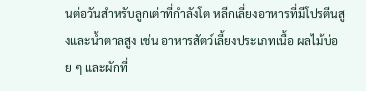นต่อวันสำหรับลูกเต่าที่กำลังโต หลีกเลี่ยงอาหารที่มีโปรตีนสูงและน้ำตาลสูง เช่น อาหารสัตว์เลี้ยงประเภทเนื้อ ผลไม้บ่อย ๆ และผักที่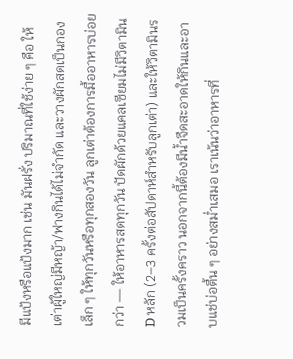มีแป้งหรือแป้งมาก เช่น มันฝรั่ง ปริมาณที่ใช้ง่าย ๆ คือ ให้เต่าผู้ใหญ่มีหญ้า/ฟางกินได้ไม่จำกัด และวางผักสดเป็นกองเล็ก ๆ ให้ทุกวันหรือทุกสองวัน ลูกเต่าต้องการมื้ออาหารบ่อยกว่า — ให้อาหารสดทุกวัน ปัดผักด้วยแคลเซียมไม่มีวิตามิน D หลัก (2–3 ครั้งต่อสัปดาห์สำหรับลูกเต่า) และให้วิตามินรวมเป็นครั้งคราว นอกจากนี้ต้องมีน้ำจืดสะอาดให้กินและอาบแช่บ่อตื้น ๆ อย่างสม่ำเสมอ เราเน้นว่าอาหารที่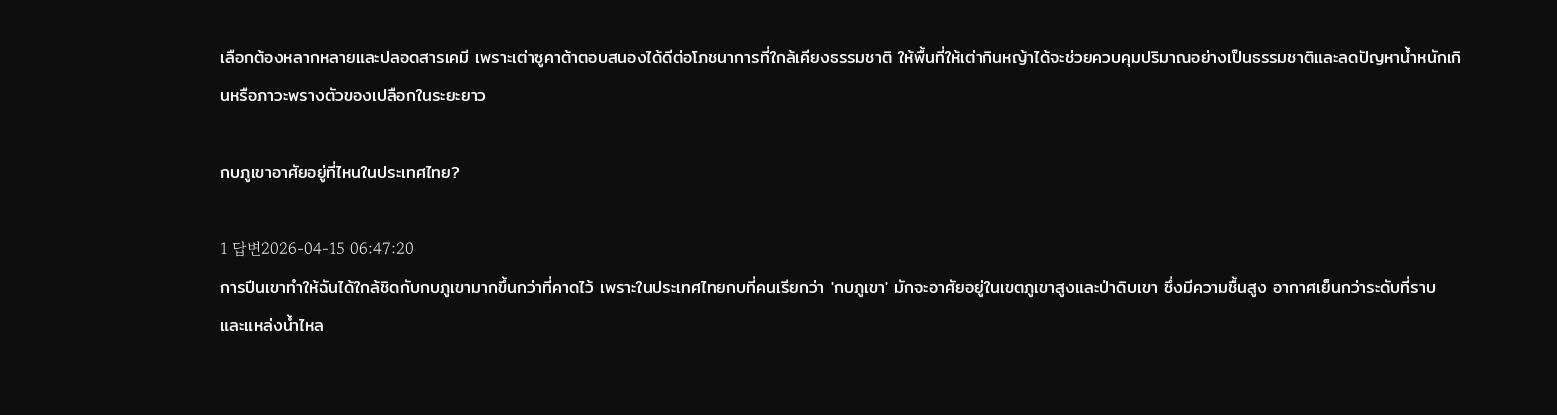เลือกต้องหลากหลายและปลอดสารเคมี เพราะเต่าซูคาต้าตอบสนองได้ดีต่อโภชนาการที่ใกล้เคียงธรรมชาติ ให้พื้นที่ให้เต่ากินหญ้าได้จะช่วยควบคุมปริมาณอย่างเป็นธรรมชาติและลดปัญหาน้ำหนักเกินหรือภาวะพรางตัวของเปลือกในระยะยาว

กบภูเขาอาศัยอยู่ที่ไหนในประเทศไทย?

1 답변2026-04-15 06:47:20
การปีนเขาทำให้ฉันได้ใกล้ชิดกับกบภูเขามากขึ้นกว่าที่คาดไว้ เพราะในประเทศไทยกบที่คนเรียกว่า 'กบภูเขา' มักจะอาศัยอยู่ในเขตภูเขาสูงและป่าดิบเขา ซึ่งมีความชื้นสูง อากาศเย็นกว่าระดับที่ราบ และแหล่งน้ำไหล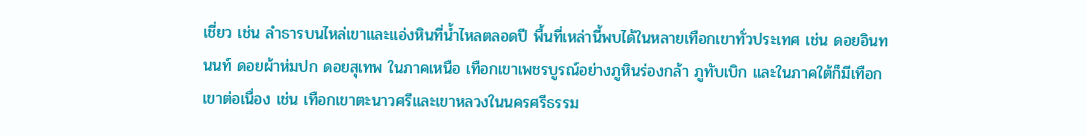เชี่ยว เช่น ลำธารบนไหล่เขาและแอ่งหินที่น้ำไหลตลอดปี พื้นที่เหล่านี้พบได้ในหลายเทือกเขาทั่วประเทศ เช่น ดอยอินทนนท์ ดอยผ้าห่มปก ดอยสุเทพ ในภาคเหนือ เทือกเขาเพชรบูรณ์อย่างภูหินร่องกล้า ภูทับเบิก และในภาคใต้ก็มีเทือกเขาต่อเนื่อง เช่น เทือกเขาตะนาวศรีและเขาหลวงในนครศรีธรรม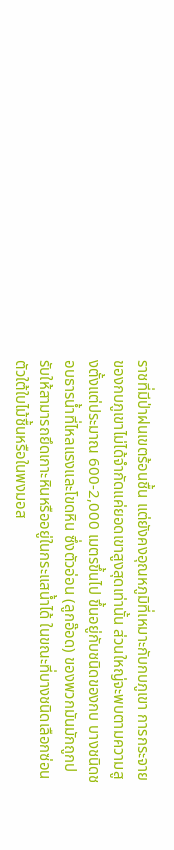ราชที่มีป่าฝนเขตร้อนชื้น แต่ยังคงอุณหภูมิที่เหมาะกับกบภูเขา การกระจายของกบภูเขาไม่ได้จำกัดแค่ยอดเขาสูงสุดเท่านั้น ส่วนใหญ่จะพบตามความสูงตั้งแต่ประมาณ 600-2,000 เมตรขึ้นไป ขึ้นอยู่กับชนิดของกบ บางชนิดชอบธารน้ำที่ไหลแรงและโขดหิน ซึ่งตัวอ่อน (ลูกอ๊อด) ของพวกมันมักถูกปรับให้สามารถยึดเกาะหินหรืออยู่ในกระแสน้ำได้ ในขณะที่บางชนิดเลือกซ่อนตัวใต้ใบไม้ชื้นหรือในพงมอส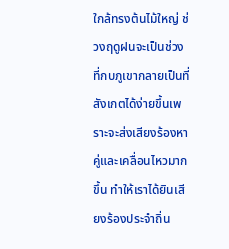ใกล้ทรงต้นไม้ใหญ่ ช่วงฤดูฝนจะเป็นช่วงที่กบภูเขากลายเป็นที่สังเกตได้ง่ายขึ้นเพราะจะส่งเสียงร้องหาคู่และเคลื่อนไหวมากขึ้น ทำให้เราได้ยินเสียงร้องประจำถิ่น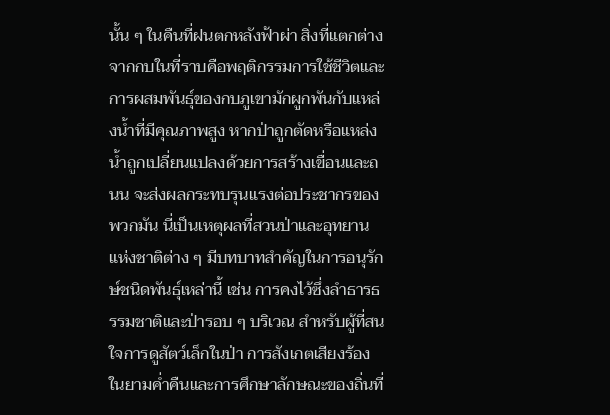นั้น ๆ ในคืนที่ฝนตกหลังฟ้าผ่า สิ่งที่แตกต่างจากกบในที่ราบคือพฤติกรรมการใช้ชีวิตและการผสมพันธุ์ของกบภูเขามักผูกพันกับแหล่งน้ำที่มีคุณภาพสูง หากป่าถูกตัดหรือแหล่งน้ำถูกเปลี่ยนแปลงด้วยการสร้างเขื่อนและถนน จะส่งผลกระทบรุนแรงต่อประชากรของพวกมัน นี่เป็นเหตุผลที่สวนป่าและอุทยานแห่งชาติต่าง ๆ มีบทบาทสำคัญในการอนุรักษ์ชนิดพันธุ์เหล่านี้ เช่น การคงไว้ซึ่งลำธารธรรมชาติและป่ารอบ ๆ บริเวณ สำหรับผู้ที่สนใจการดูสัตว์เล็กในป่า การสังเกตเสียงร้องในยามค่ำคืนและการศึกษาลักษณะของถิ่นที่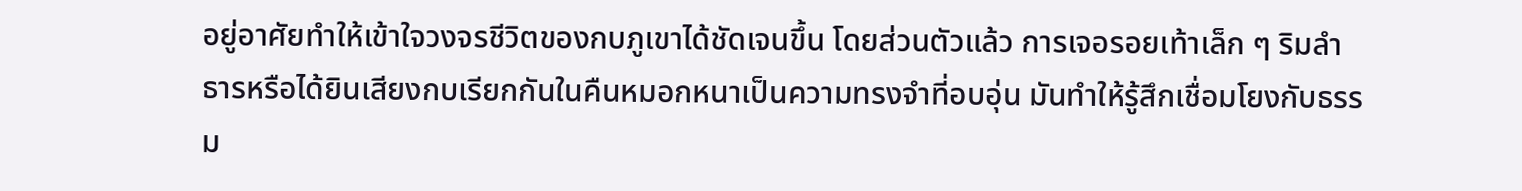อยู่อาศัยทำให้เข้าใจวงจรชีวิตของกบภูเขาได้ชัดเจนขึ้น โดยส่วนตัวแล้ว การเจอรอยเท้าเล็ก ๆ ริมลำธารหรือได้ยินเสียงกบเรียกกันในคืนหมอกหนาเป็นความทรงจำที่อบอุ่น มันทำให้รู้สึกเชื่อมโยงกับธรรม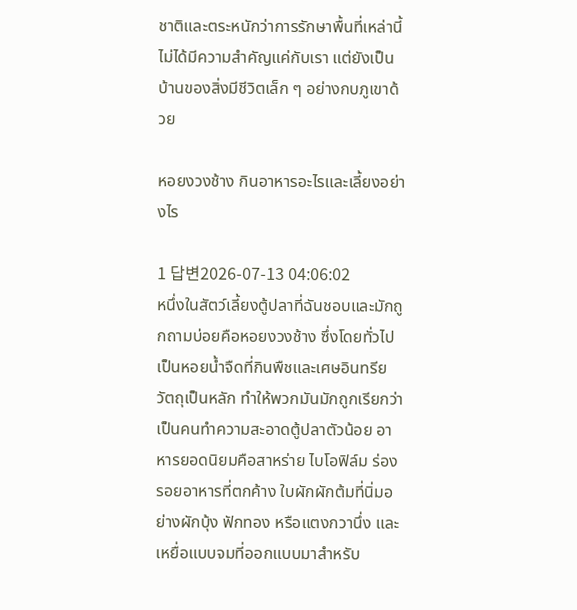ชาติและตระหนักว่าการรักษาพื้นที่เหล่านี้ไม่ได้มีความสำคัญแค่กับเรา แต่ยังเป็นบ้านของสิ่งมีชีวิตเล็ก ๆ อย่างกบภูเขาด้วย

หอยงวงช้าง กินอาหารอะไรและเลี้ยงอย่างไร

1 답변2026-07-13 04:06:02
หนึ่งในสัตว์เลี้ยงตู้ปลาที่ฉันชอบและมักถูกถามบ่อยคือหอยงวงช้าง ซึ่งโดยทั่วไปเป็นหอยน้ำจืดที่กินพืชและเศษอินทรียวัตถุเป็นหลัก ทำให้พวกมันมักถูกเรียกว่าเป็นคนทำความสะอาดตู้ปลาตัวน้อย อาหารยอดนิยมคือสาหร่าย ไบโอฟิล์ม ร่องรอยอาหารที่ตกค้าง ใบผักผักต้มที่นิ่มอย่างผักบุ้ง ฟักทอง หรือแตงกวานึ่ง และเหยื่อแบบจมที่ออกแบบมาสำหรับ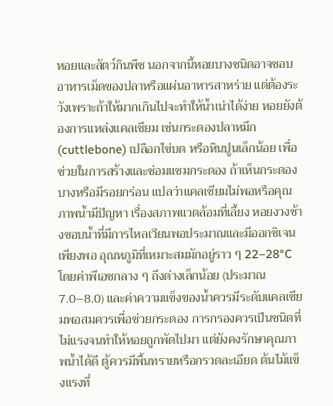หอยและสัตว์กินพืช นอกจากนี้หอยบางชนิดอาจชอบอาหารเม็ดของปลาหรือแผ่นอาหารสาหร่าย แต่ต้องระวังเพราะถ้าให้มากเกินไปจะทำให้น้ำเน่าได้ง่าย หอยยังต้องการแหล่งแคลเซียม เช่นกระดองปลาหมึก (cuttlebone) เปลือกไข่บด หรือหินปูนเล็กน้อย เพื่อช่วยในการสร้างและซ่อมแซมกระดอง ถ้าเห็นกระดองบางหรือมีรอยกร่อน แปลว่าแคลเซียมไม่พอหรือคุณภาพน้ำมีปัญหา เรื่องสภาพแวดล้อมที่เลี้ยง หอยงวงช้างชอบน้ำที่มีการไหลเวียนพอประมาณและมีออกซิเจนเพียงพอ อุณหภูมิที่เหมาะสมมักอยู่ราว ๆ 22–28°C โดยค่าพีเอชกลาง ๆ ถึงด่างเล็กน้อย (ประมาณ 7.0–8.0) และค่าความแข็งของน้ำควรมีระดับแคลเซียมพอสมควรเพื่อช่วยกระดอง การกรองควรเป็นชนิดที่ไม่แรงจนทำให้หอยถูกพัดไปมา แต่ยังคงรักษาคุณภาพน้ำได้ดี ตู้ควรมีพื้นทรายหรือกรวดละเอียด ต้นไม้แข็งแรงที่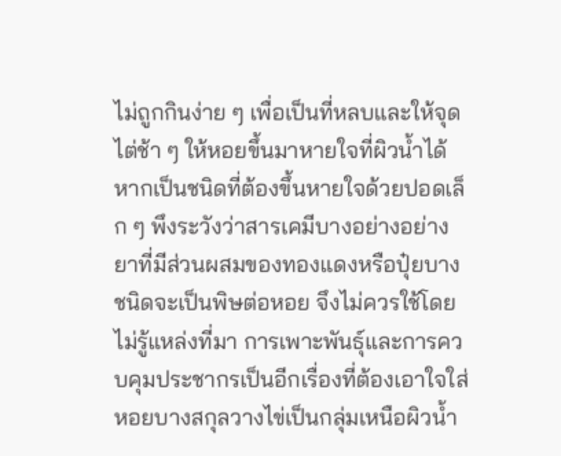ไม่ถูกกินง่าย ๆ เพื่อเป็นที่หลบและให้จุดไต่ช้า ๆ ให้หอยขึ้นมาหายใจที่ผิวน้ำได้หากเป็นชนิดที่ต้องขึ้นหายใจด้วยปอดเล็ก ๆ พึงระวังว่าสารเคมีบางอย่างอย่างยาที่มีส่วนผสมของทองแดงหรือปุ๋ยบางชนิดจะเป็นพิษต่อหอย จึงไม่ควรใช้โดยไม่รู้แหล่งที่มา การเพาะพันธุ์และการควบคุมประชากรเป็นอีกเรื่องที่ต้องเอาใจใส่ หอยบางสกุลวางไข่เป็นกลุ่มเหนือผิวน้ำ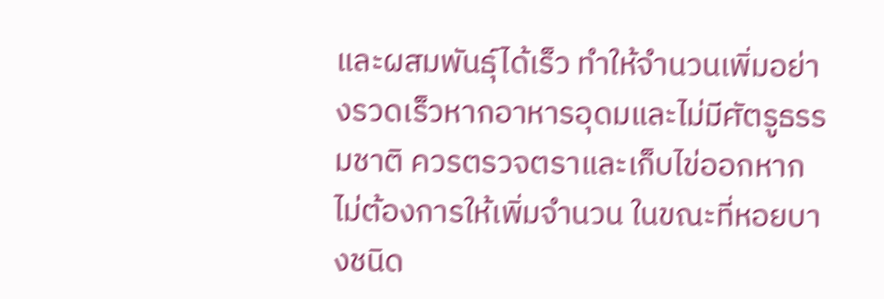และผสมพันธุ์ได้เร็ว ทำให้จำนวนเพิ่มอย่างรวดเร็วหากอาหารอุดมและไม่มีศัตรูธรรมชาติ ควรตรวจตราและเก็บไข่ออกหากไม่ต้องการให้เพิ่มจำนวน ในขณะที่หอยบางชนิด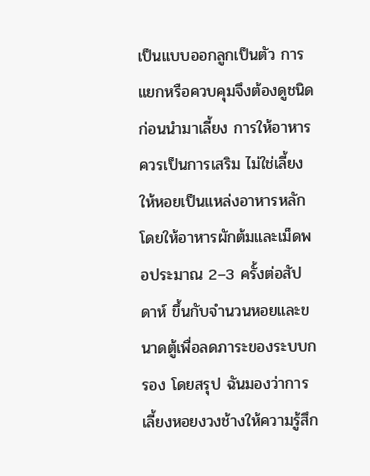เป็นแบบออกลูกเป็นตัว การแยกหรือควบคุมจึงต้องดูชนิดก่อนนำมาเลี้ยง การให้อาหารควรเป็นการเสริม ไม่ใช่เลี้ยงให้หอยเป็นแหล่งอาหารหลัก โดยให้อาหารผักต้มและเม็ดพอประมาณ 2–3 ครั้งต่อสัปดาห์ ขึ้นกับจำนวนหอยและขนาดตู้เพื่อลดภาระของระบบกรอง โดยสรุป ฉันมองว่าการเลี้ยงหอยงวงช้างให้ความรู้สึก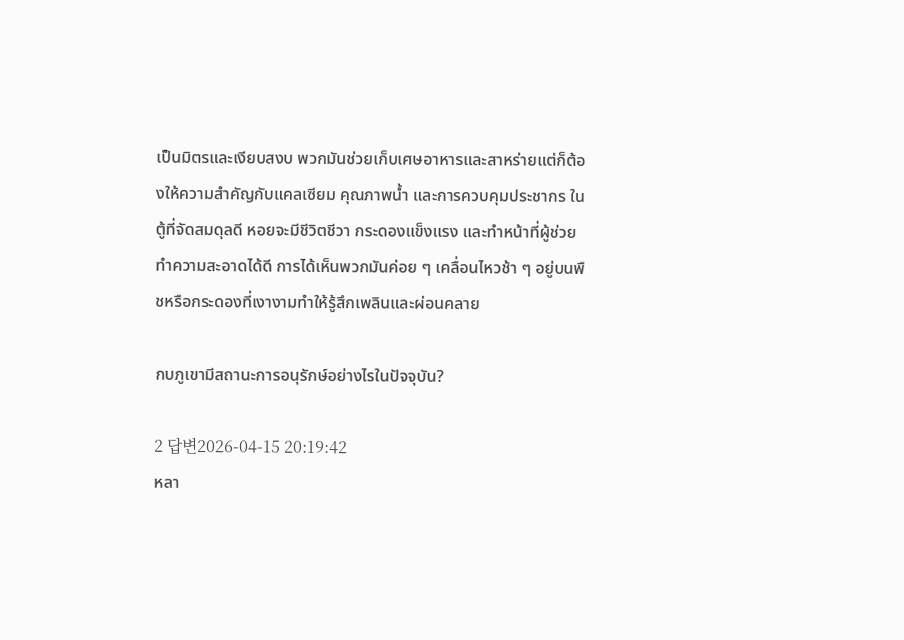เป็นมิตรและเงียบสงบ พวกมันช่วยเก็บเศษอาหารและสาหร่ายแต่ก็ต้องให้ความสำคัญกับแคลเซียม คุณภาพน้ำ และการควบคุมประชากร ในตู้ที่จัดสมดุลดี หอยจะมีชีวิตชีวา กระดองแข็งแรง และทำหน้าที่ผู้ช่วยทำความสะอาดได้ดี การได้เห็นพวกมันค่อย ๆ เคลื่อนไหวช้า ๆ อยู่บนพืชหรือกระดองที่เงางามทำให้รู้สึกเพลินและผ่อนคลาย

กบภูเขามีสถานะการอนุรักษ์อย่างไรในปัจจุบัน?

2 답변2026-04-15 20:19:42
หลา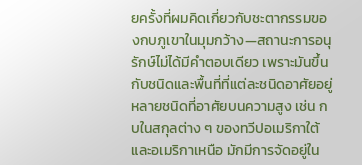ยครั้งที่ผมคิดเกี่ยวกับชะตากรรมของกบภูเขาในมุมกว้าง—สถานะการอนุรักษ์ไม่ได้มีคำตอบเดียว เพราะมันขึ้นกับชนิดและพื้นที่ที่แต่ละชนิดอาศัยอยู่ หลายชนิดที่อาศัยบนความสูง เช่น กบในสกุลต่าง ๆ ของทวีปอเมริกาใต้และอเมริกาเหนือ มักมีการจัดอยู่ใน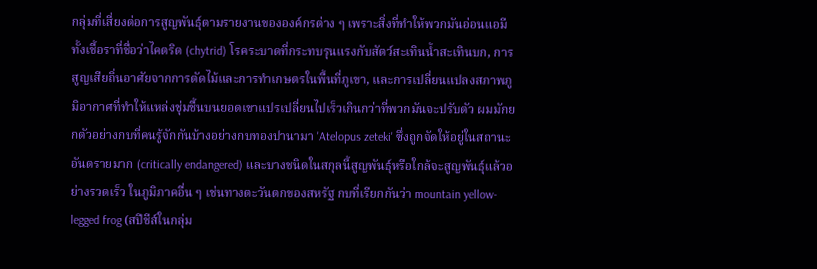กลุ่มที่เสี่ยงต่อการสูญพันธุ์ตามรายงานขององค์กรต่าง ๆ เพราะสิ่งที่ทำให้พวกมันอ่อนแอมีทั้งเชื้อราที่ชื่อว่าไคตริด (chytrid) โรคระบาดที่กระทบรุนแรงกับสัตว์สะเทินน้ำสะเทินบก, การสูญเสียถิ่นอาศัยจากการตัดไม้และการทำเกษตรในพื้นที่ภูเขา, และการเปลี่ยนแปลงสภาพภูมิอากาศที่ทำให้แหล่งชุ่มชื้นบนยอดเขาแปรเปลี่ยนไปเร็วเกินกว่าที่พวกมันจะปรับตัว ผมมักยกตัวอย่างกบที่คนรู้จักกันบ้างอย่างกบทองปานามา 'Atelopus zeteki' ซึ่งถูกจัดให้อยู่ในสถานะอันตรายมาก (critically endangered) และบางชนิดในสกุลนี้สูญพันธุ์หรือใกล้จะสูญพันธุ์แล้วอย่างรวดเร็ว ในภูมิภาคอื่น ๆ เช่นทางตะวันตกของสหรัฐ กบที่เรียกกันว่า mountain yellow-legged frog (สปีชีส์ในกลุ่ม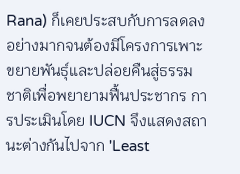Rana) ก็เคยประสบกับการลดลงอย่างมากจนต้องมีโครงการเพาะขยายพันธุ์และปล่อยคืนสู่ธรรมชาติเพื่อพยายามฟื้นประชากร การประเมินโดย IUCN จึงแสดงสถานะต่างกันไปจาก 'Least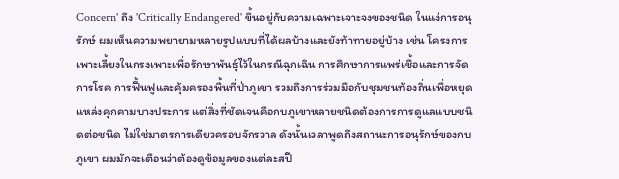Concern' ถึง 'Critically Endangered' ขึ้นอยู่กับความเฉพาะเจาะจงของชนิด ในแง่การอนุรักษ์ ผมเห็นความพยายามหลายรูปแบบที่ได้ผลบ้างและยังท้าทายอยู่บ้าง เช่น โครงการเพาะเลี้ยงในกรงเพาะเพื่อรักษาพันธุ์ไว้ในกรณีฉุกเฉิน การศึกษาการแพร่เชื้อและการจัดการโรค การฟื้นฟูและคุ้มครองพื้นที่ป่าภูเขา รวมถึงการร่วมมือกับชุมชนท้องถิ่นเพื่อหยุดแหล่งคุกคามบางประการ แต่สิ่งที่ชัดเจนคือกบภูเขาหลายชนิดต้องการการดูแลแบบชนิดต่อชนิด ไม่ใช่มาตรการเดียวครอบจักรวาล ดังนั้นเวลาพูดถึงสถานะการอนุรักษ์ของกบภูเขา ผมมักจะเตือนว่าต้องดูข้อมูลของแต่ละสปี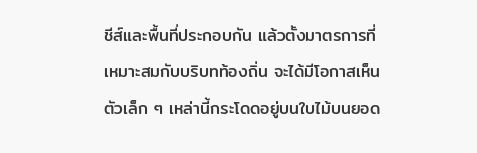ชีส์และพื้นที่ประกอบกัน แล้วตั้งมาตรการที่เหมาะสมกับบริบทท้องถิ่น จะได้มีโอกาสเห็นตัวเล็ก ๆ เหล่านี้กระโดดอยู่บนใบไม้บนยอด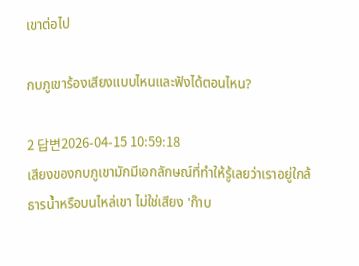เขาต่อไป

กบภูเขาร้องเสียงแบบไหนและฟังได้ตอนไหน?

2 답변2026-04-15 10:59:18
เสียงของกบภูเขามักมีเอกลักษณ์ที่ทำให้รู้เลยว่าเราอยู่ใกล้ธารน้ำหรือบนไหล่เขา ไม่ใช่เสียง 'ก๊าบ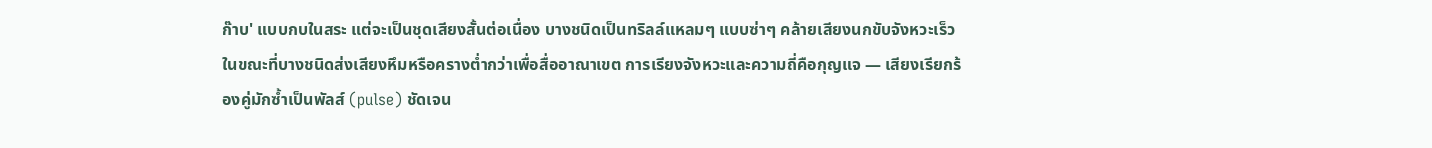ก๊าบ' แบบกบในสระ แต่จะเป็นชุดเสียงสั้นต่อเนื่อง บางชนิดเป็นทริลล์แหลมๆ แบบซ่าๆ คล้ายเสียงนกขับจังหวะเร็ว ในขณะที่บางชนิดส่งเสียงหึมหรือครางต่ำกว่าเพื่อสื่ออาณาเขต การเรียงจังหวะและความถี่คือกุญแจ — เสียงเรียกร้องคู่มักซ้ำเป็นพัลส์ (pulse) ชัดเจน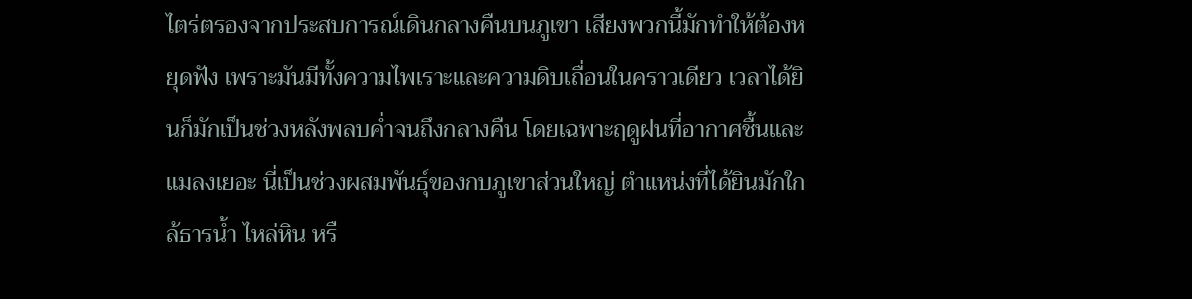ไตร่ตรองจากประสบการณ์เดินกลางคืนบนภูเขา เสียงพวกนี้มักทำให้ต้องหยุดฟัง เพราะมันมีทั้งความไพเราะและความดิบเถื่อนในคราวเดียว เวลาได้ยินก็มักเป็นช่วงหลังพลบค่ำจนถึงกลางคืน โดยเฉพาะฤดูฝนที่อากาศชื้นและแมลงเยอะ นี่เป็นช่วงผสมพันธุ์ของกบภูเขาส่วนใหญ่ ตำแหน่งที่ได้ยินมักใกล้ธารน้ำ ไหล่หิน หรื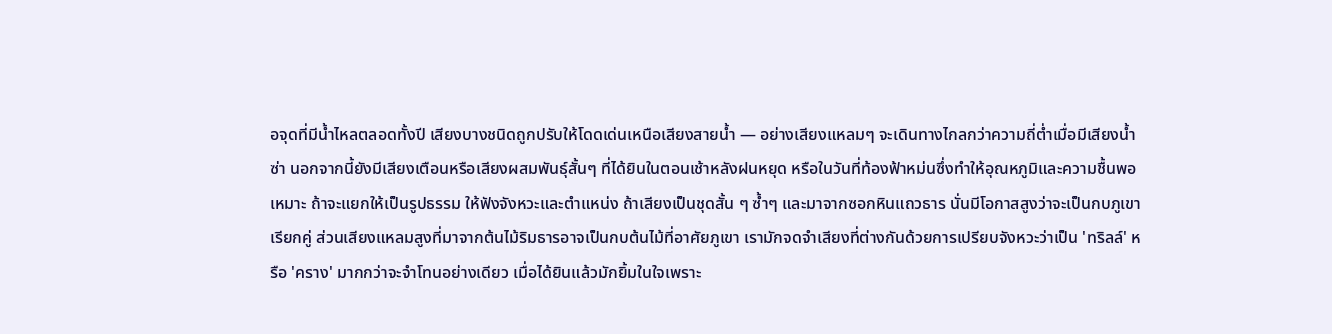อจุดที่มีน้ำไหลตลอดทั้งปี เสียงบางชนิดถูกปรับให้โดดเด่นเหนือเสียงสายน้ำ — อย่างเสียงแหลมๆ จะเดินทางไกลกว่าความถี่ต่ำเมื่อมีเสียงน้ำซ่า นอกจากนี้ยังมีเสียงเตือนหรือเสียงผสมพันธุ์สั้นๆ ที่ได้ยินในตอนเช้าหลังฝนหยุด หรือในวันที่ท้องฟ้าหม่นซึ่งทำให้อุณหภูมิและความชื้นพอเหมาะ ถ้าจะแยกให้เป็นรูปธรรม ให้ฟังจังหวะและตำแหน่ง ถ้าเสียงเป็นชุดสั้น ๆ ซ้ำๆ และมาจากซอกหินแถวธาร นั่นมีโอกาสสูงว่าจะเป็นกบภูเขาเรียกคู่ ส่วนเสียงแหลมสูงที่มาจากต้นไม้ริมธารอาจเป็นกบต้นไม้ที่อาศัยภูเขา เรามักจดจำเสียงที่ต่างกันด้วยการเปรียบจังหวะว่าเป็น 'ทริลล์' หรือ 'คราง' มากกว่าจะจำโทนอย่างเดียว เมื่อได้ยินแล้วมักยิ้มในใจเพราะ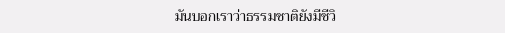มันบอกเราว่าธรรมชาติยังมีชีวิ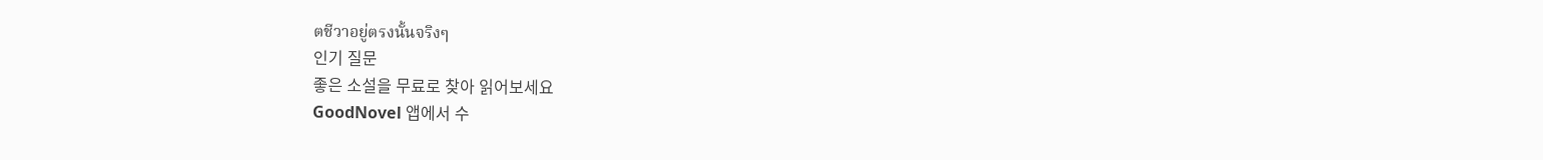ตชีวาอยู่ตรงนั้นจริงๆ
인기 질문
좋은 소설을 무료로 찾아 읽어보세요
GoodNovel 앱에서 수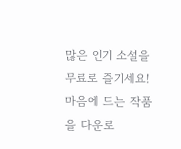많은 인기 소설을 무료로 즐기세요! 마음에 드는 작품을 다운로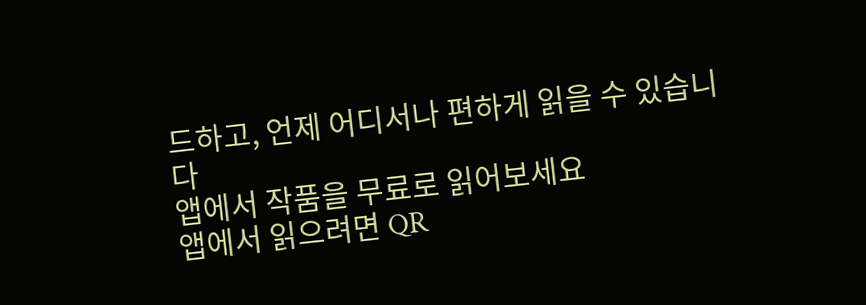드하고, 언제 어디서나 편하게 읽을 수 있습니다
앱에서 작품을 무료로 읽어보세요
앱에서 읽으려면 QR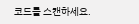코드를 스캔하세요.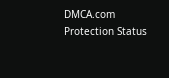DMCA.com Protection Status